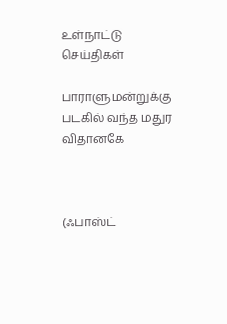உள்நாட்டு செய்திகள்

பாராளுமன்றுக்கு படகில் வந்த மதுர விதானகே



(ஃபாஸ்ட்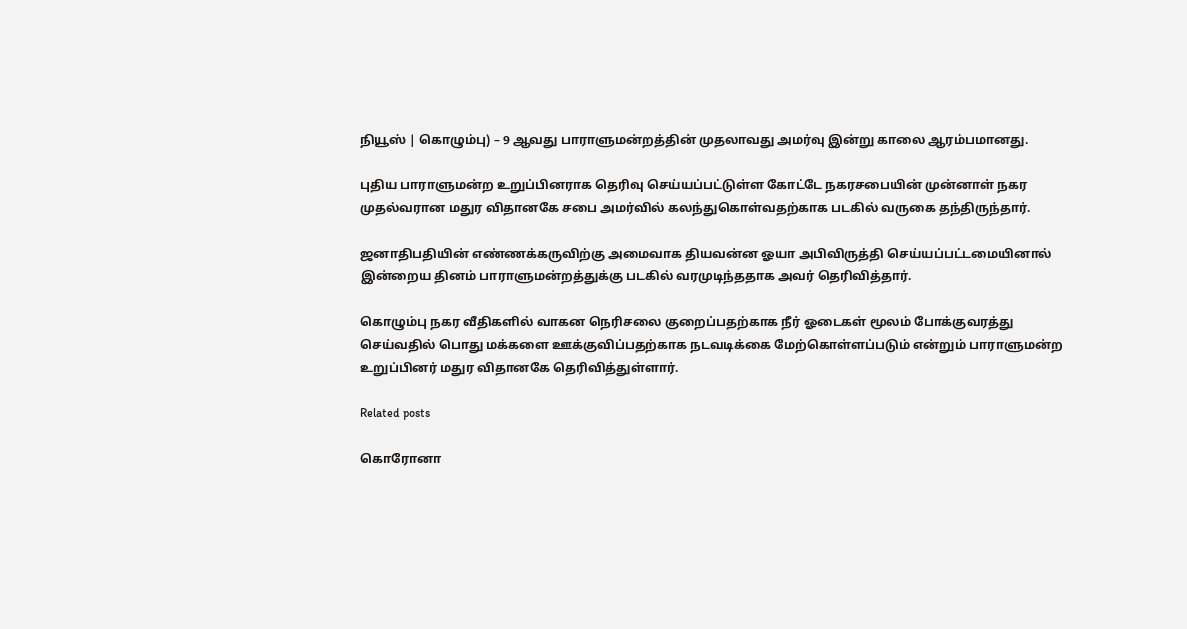நியூஸ் | கொழும்பு) – 9 ஆவது பாராளுமன்றத்தின் முதலாவது அமர்வு இன்று காலை ஆரம்பமானது.

புதிய பாராளுமன்ற உறுப்பினராக தெரிவு செய்யப்பட்டுள்ள கோட்டே நகரசபையின் முன்னாள் நகர முதல்வரான மதுர விதானகே சபை அமர்வில் கலந்துகொள்வதற்காக படகில் வருகை தந்திருந்தார்.

ஜனாதிபதியின் எண்ணக்கருவிற்கு அமைவாக தியவன்ன ஓயா அபிவிருத்தி செய்யப்பட்டமையினால் இன்றைய தினம் பாராளுமன்றத்துக்கு படகில் வரமுடிந்ததாக அவர் தெரிவித்தார்.

கொழும்பு நகர வீதிகளில் வாகன நெரிசலை குறைப்பதற்காக நீர் ஓடைகள் மூலம் போக்குவரத்து செய்வதில் பொது மக்களை ஊக்குவிப்பதற்காக நடவடிக்கை மேற்கொள்ளப்படும் என்றும் பாராளுமன்ற உறுப்பினர் மதுர விதானகே தெரிவித்துள்ளார்.

Related posts

கொரோனா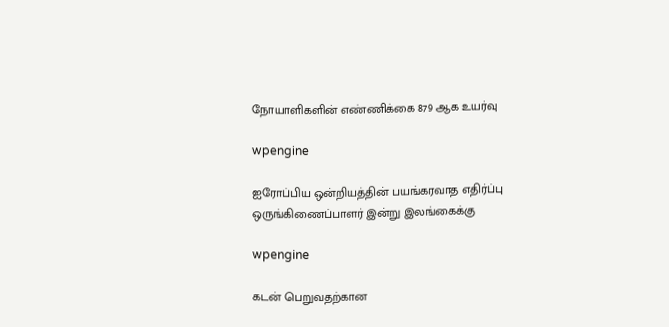நோயாளிகளின் எண்ணிக்கை 879 ஆக உயர்வு

wpengine

ஐரோப்பிய ஒன்றியத்தின் பயங்கரவாத எதிர்ப்பு ஒருங்கிணைப்பாளர் இன்று இலங்கைக்கு

wpengine

கடன் பெறுவதற்கான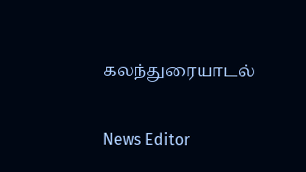கலந்துரையாடல்

News Editor